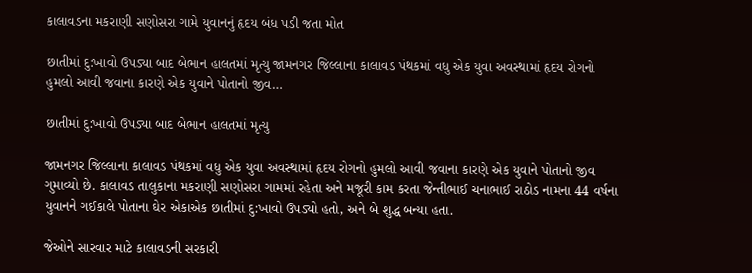કાલાવડના મકરાણી સણોસરા ગામે યુવાનનું હૃદય બંધ પડી જતા મોત

છાતીમાં દુ:ખાવો ઉપડ્યા બાદ બેભાન હાલતમાં મૃત્યુ જામનગર જિલ્લાના કાલાવડ પંથકમાં વધુ એક યુવા અવસ્થામાં હૃદય રોગનો હુમલો આવી જવાના કારણે એક યુવાને પોતાનો જીવ…

છાતીમાં દુ:ખાવો ઉપડ્યા બાદ બેભાન હાલતમાં મૃત્યુ

જામનગર જિલ્લાના કાલાવડ પંથકમાં વધુ એક યુવા અવસ્થામાં હૃદય રોગનો હુમલો આવી જવાના કારણે એક યુવાને પોતાનો જીવ ગુમાવ્યો છે. કાલાવડ તાલુકાના મકરાણી સણોસરા ગામમાં રહેતા અને મજૂરી કામ કરતા જેન્તીભાઈ ચનાભાઈ રાઠોડ નામના 44 વર્ષના યુવાનને ગઈકાલે પોતાના ઘેર એકાએક છાતીમાં દુ:ખાવો ઉપડ્યો હતો, અને બે શુદ્ધ બન્યા હતા.

જેઓને સારવાર માટે કાલાવડની સરકારી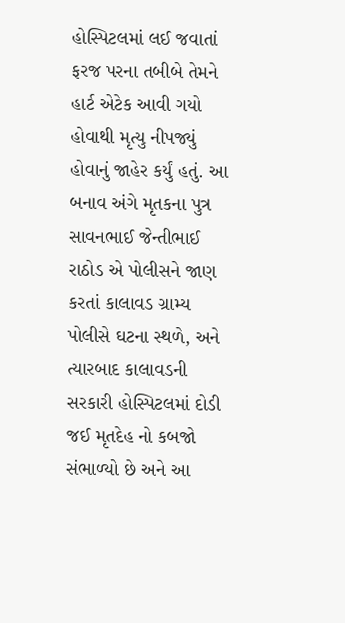હોસ્પિટલમાં લઈ જવાતાં ફરજ પરના તબીબે તેમને હાર્ટ એટેક આવી ગયો હોવાથી મૃત્યુ નીપજ્યું હોવાનું જાહેર કર્યું હતું. આ બનાવ અંગે મૃતકના પુત્ર સાવનભાઈ જેન્તીભાઈ રાઠોડ એ પોલીસને જાણ કરતાં કાલાવડ ગ્રામ્ય પોલીસે ઘટના સ્થળે, અને ત્યારબાદ કાલાવડની સરકારી હોસ્પિટલમાં દોડી જઈ મૃતદેહ નો કબજો સંભાળ્યો છે અને આ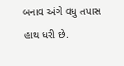બનાવ અંગે વધુ તપાસ હાથ ધરી છે.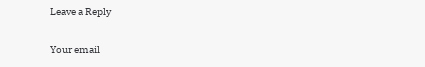Leave a Reply

Your email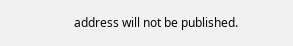address will not be published.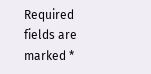Required fields are marked *